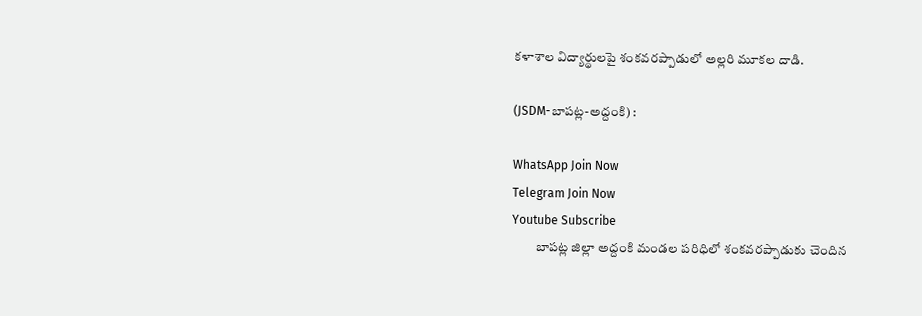కళాశాల విద్యార్థులపై శంకవరప్పాడులో అల్లరి మూకల దాడి.

(JSDM-బాపట్ల-అద్దంకి) :

WhatsApp Join Now
Telegram Join Now
Youtube Subscribe
         బాపట్ల జిల్లా అద్దంకి మండల పరిధిలో శంకవరప్పాడుకు చెందిన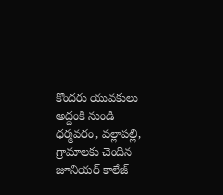కొందరు యువకులు అద్దంకి నుండి ధర్మవరం, వల్లాపల్లి, గ్రామాలకు చెందిన జూనియర్ కాలేజ్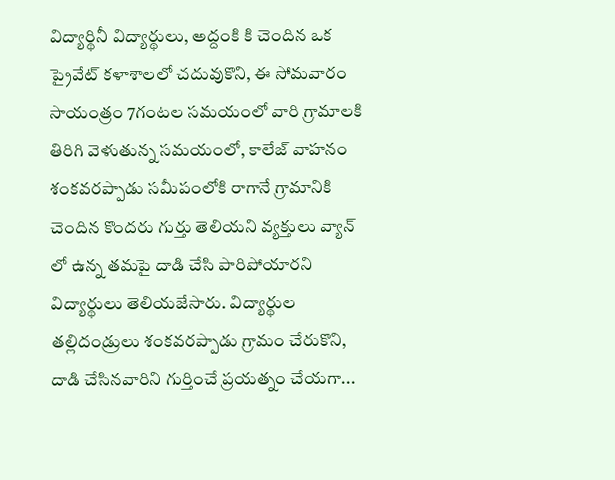విద్యార్థినీ విద్యార్థులు, అద్దంకి కి చెందిన ఒక ప్రైవేట్ కళాశాలలో చదువుకొని, ఈ సోమవారం సాయంత్రం 7గంటల సమయంలో వారి గ్రామాలకి తిరిగి వెళుతున్న సమయంలో, కాలేజ్ వాహనం శంకవరప్పాడు సమీపంలోకి రాగానే గ్రామానికి చెందిన కొందరు గుర్తు తెలియని వ్యక్తులు వ్యాన్ లో ఉన్న తమపై దాడి చేసి పారిపోయారని విద్యార్థులు తెలియజేసారు. విద్యార్థుల తల్లిదండ్రులు శంకవరప్పాడు గ్రామం చేరుకొని, దాడి చేసినవారిని గుర్తించే ప్రయత్నం చేయగా...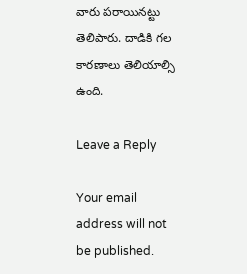వారు పరాయినట్టు తెలిపారు. దాడికి గల కారణాలు తెలియాల్సి ఉంది.

Leave a Reply

Your email address will not be published.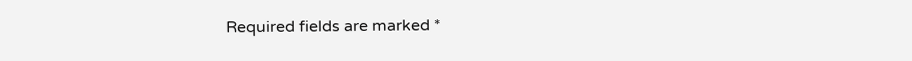Required fields are marked *